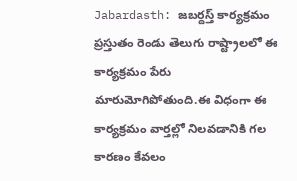Jabardasth: జబర్దస్త్ కార్యక్రమం ప్రస్తుతం రెండు తెలుగు రాష్ట్రాలలో ఈ కార్యక్రమం పేరు మారుమోగిపోతుంది.ఈ విధంగా ఈ కార్యక్రమం వార్తల్లో నిలవడానికి గల కారణం కేవలం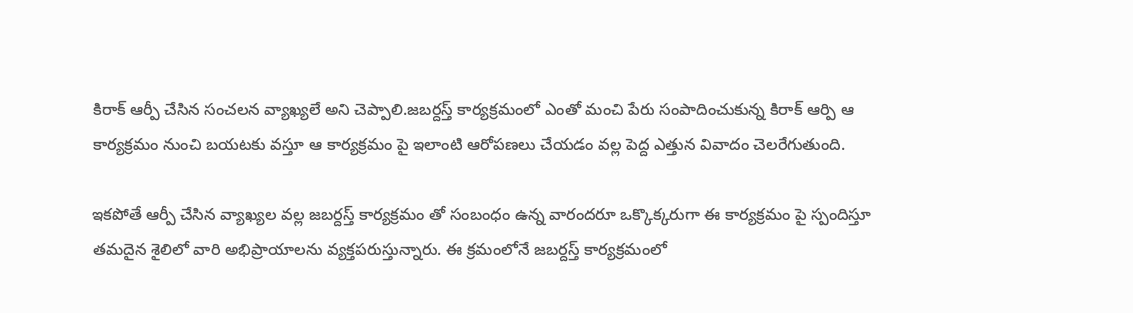కిరాక్ ఆర్పీ చేసిన సంచలన వ్యాఖ్యలే అని చెప్పాలి.జబర్దస్త్ కార్యక్రమంలో ఎంతో మంచి పేరు సంపాదించుకున్న కిరాక్ ఆర్పి ఆ కార్యక్రమం నుంచి బయటకు వస్తూ ఆ కార్యక్రమం పై ఇలాంటి ఆరోపణలు చేయడం వల్ల పెద్ద ఎత్తున వివాదం చెలరేగుతుంది.

ఇకపోతే ఆర్పీ చేసిన వ్యాఖ్యల వల్ల జబర్దస్త్ కార్యక్రమం తో సంబంధం ఉన్న వారందరూ ఒక్కొక్కరుగా ఈ కార్యక్రమం పై స్పందిస్తూ తమదైన శైలిలో వారి అభిప్రాయాలను వ్యక్తపరుస్తున్నారు. ఈ క్రమంలోనే జబర్దస్త్ కార్యక్రమంలో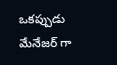ఒకప్పుడు మేనేజర్ గా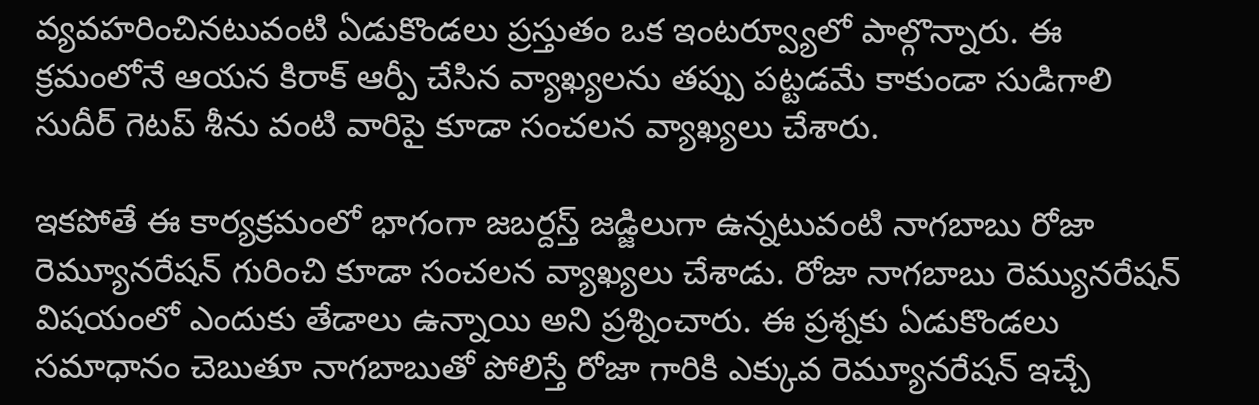వ్యవహరించినటువంటి ఏడుకొండలు ప్రస్తుతం ఒక ఇంటర్వ్యూలో పాల్గొన్నారు. ఈ క్రమంలోనే ఆయన కిరాక్ ఆర్పీ చేసిన వ్యాఖ్యలను తప్పు పట్టడమే కాకుండా సుడిగాలి సుదీర్ గెటప్ శీను వంటి వారిపై కూడా సంచలన వ్యాఖ్యలు చేశారు.

ఇకపోతే ఈ కార్యక్రమంలో భాగంగా జబర్దస్త్ జడ్జిలుగా ఉన్నటువంటి నాగబాబు రోజా రెమ్యూనరేషన్ గురించి కూడా సంచలన వ్యాఖ్యలు చేశాడు. రోజా నాగబాబు రెమ్యునరేషన్ విషయంలో ఎందుకు తేడాలు ఉన్నాయి అని ప్రశ్నించారు. ఈ ప్రశ్నకు ఏడుకొండలు సమాధానం చెబుతూ నాగబాబుతో పోలిస్తే రోజా గారికి ఎక్కువ రెమ్యూనరేషన్ ఇచ్చే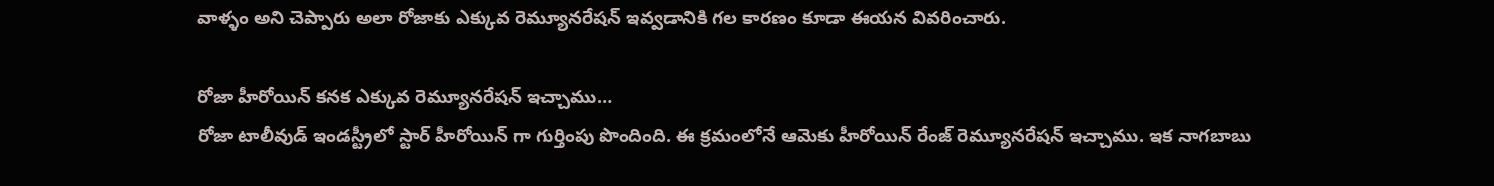వాళ్ళం అని చెప్పారు అలా రోజాకు ఎక్కువ రెమ్యూనరేషన్ ఇవ్వడానికి గల కారణం కూడా ఈయన వివరించారు.

రోజా హీరోయిన్ కనక ఎక్కువ రెమ్యూనరేషన్ ఇచ్చాము…
రోజా టాలీవుడ్ ఇండస్ట్రీలో స్టార్ హీరోయిన్ గా గుర్తింపు పొందింది. ఈ క్రమంలోనే ఆమెకు హీరోయిన్ రేంజ్ రెమ్యూనరేషన్ ఇచ్చాము. ఇక నాగబాబు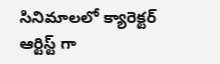సినిమాలలో క్యారెక్టర్ ఆర్టిస్ట్ గా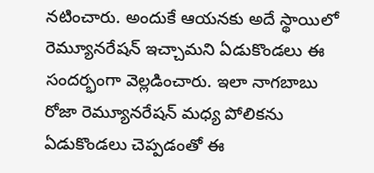నటించారు. అందుకే ఆయనకు అదే స్థాయిలో రెమ్యూనరేషన్ ఇచ్చామని ఏడుకొండలు ఈ సందర్భంగా వెల్లడించారు. ఇలా నాగబాబు రోజా రెమ్యూనరేషన్ మధ్య పోలికను ఏడుకొండలు చెప్పడంతో ఈ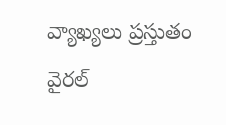వ్యాఖ్యలు ప్రస్తుతం వైరల్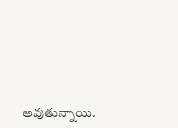అవుతున్నాయి.